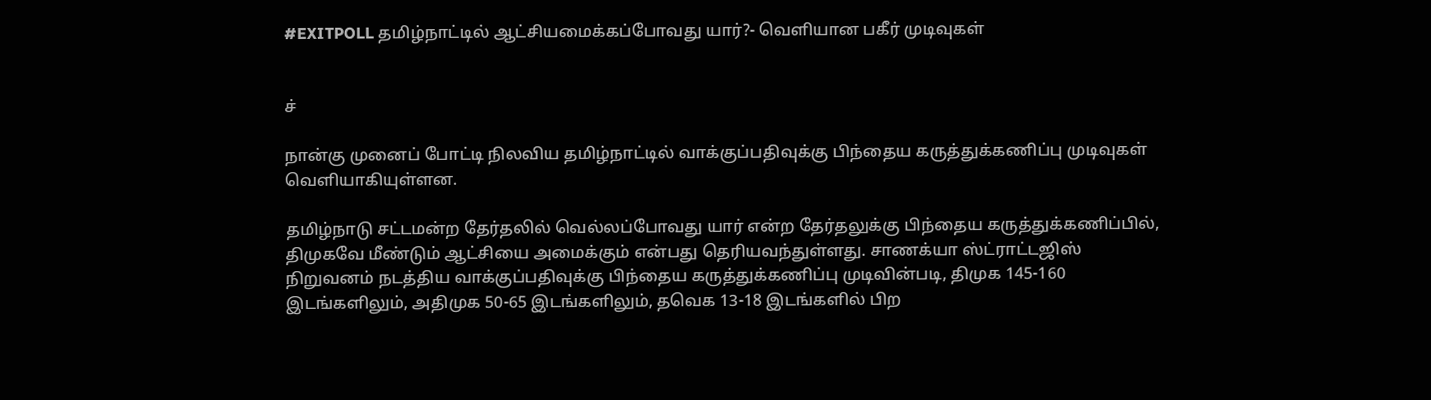#EXITPOLL தமிழ்நாட்டில் ஆட்சியமைக்கப்போவது யார்?- வெளியான பகீர் முடிவுகள்


ச்

நான்கு முனைப் போட்டி நிலவிய தமிழ்நாட்டில் வாக்குப்பதிவுக்கு பிந்தைய கருத்துக்கணிப்பு முடிவுகள் வெளியாகியுள்ளன.

தமிழ்நாடு சட்டமன்ற தேர்தலில் வெல்லப்போவது யார் என்ற தேர்தலுக்கு பிந்தைய கருத்துக்கணிப்பில், திமுகவே மீண்டும் ஆட்சியை அமைக்கும் என்பது தெரியவந்துள்ளது. சாணக்யா ஸ்ட்ராட்டஜிஸ் நிறுவனம் நடத்திய வாக்குப்பதிவுக்கு பிந்தைய கருத்துக்கணிப்பு முடிவின்படி, திமுக 145-160 இடங்களிலும், அதிமுக 50-65 இடங்களிலும், தவெக 13-18 இடங்களில் பிற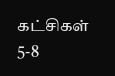கட்சிகள் 5-8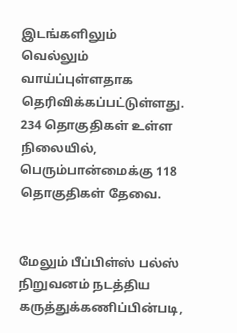இடங்களிலும் வெல்லும் வாய்ப்புள்ளதாக தெரிவிக்கப்பட்டுள்ளது. 234 தொகுதிகள் உள்ள நிலையில், பெரும்பான்மைக்கு 118 தொகுதிகள் தேவை.


மேலும் பீப்பிள்ஸ் பல்ஸ் நிறுவனம் நடத்திய கருத்துக்கணிப்பின்படி,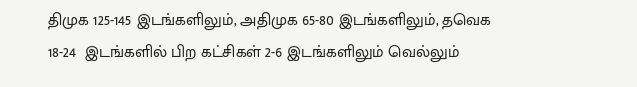திமுக 125-145 இடங்களிலும், அதிமுக 65-80 இடங்களிலும், தவெக 18-24  இடங்களில் பிற கட்சிகள் 2-6 இடங்களிலும் வெல்லும்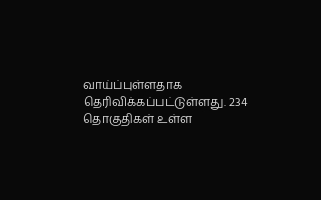வாய்ப்புள்ளதாக தெரிவிக்கப்பட்டுள்ளது. 234 தொகுதிகள் உள்ள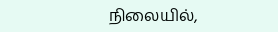நிலையில்,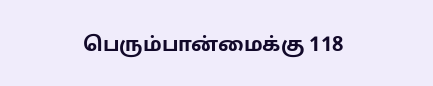பெரும்பான்மைக்கு 118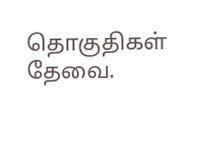தொகுதிகள் தேவை.